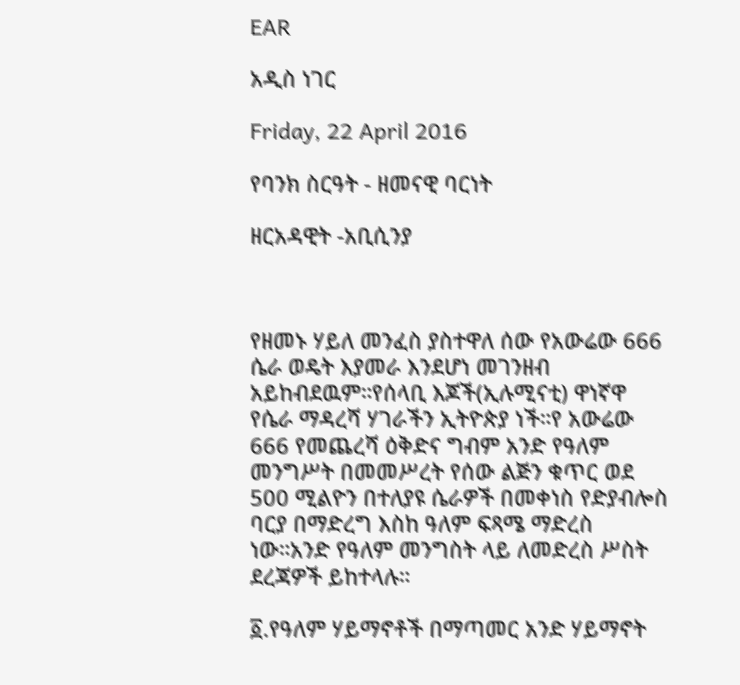EAR

አዲስ ነገር

Friday, 22 April 2016

የባንክ ስርዓት - ዘመናዊ ባርነት

ዘርአዳዊት -አቢሲንያ



የዘመኑ ሃይለ መንፈስ ያስተዋለ ሰው የአውሬው 666 ሴራ ወዴት እያመራ እንደሆነ መገንዘብ አይከብደዉም።የሰላቢ እጆች(ኢሉሚናቲ) ዋነኛዋ የሴራ ማዳረሻ ሃገራችን ኢትዮጵያ ነች።የ አውሬው 666 የመጨረሻ ዕቅድና ግብም አንድ የዓለም መንግሥት በመመሥረት የሰው ልጅን ቁጥር ወደ 500 ሚልዮን በተለያዩ ሴራዎች በመቀነስ የድያብሎስ ባርያ በማድረግ እስከ ዓለም ፍጻሜ ማድረስ ነው።አንድ የዓለም መንግስት ላይ ለመድረስ ሥስት ደረጃዎች ይከተላሉ።

፩.የዓለም ሃይማኖቶች በማጣመር አንድ ሃይማኖት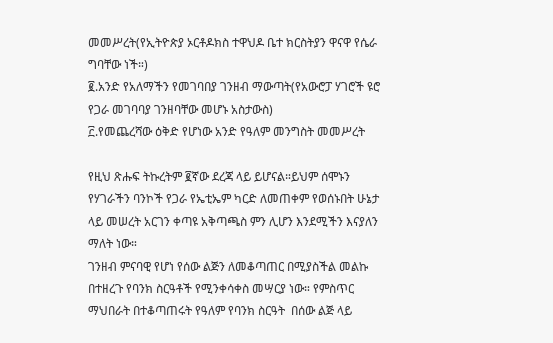መመሥረት(የኢትዮጵያ ኦርቶዶክስ ተዋህዶ ቤተ ክርስትያን ዋናዋ የሴራ ግባቸው ነች።)
፪.አንድ የአለማችን የመገባበያ ገንዘብ ማውጣት(የአውሮፓ ሃገሮች ዩሮ የጋራ መገባባያ ገንዘባቸው መሆኑ አስታውስ)
፫.የመጨረሻው ዕቅድ የሆነው አንድ የዓለም መንግስት መመሥረት

የዚህ ጽሑፍ ትኩረትም ፪ኛው ደረጃ ላይ ይሆናል።ይህም ሰሞኑን የሃገራችን ባንኮች የጋራ የኤቲኤም ካርድ ለመጠቀም የወሰኑበት ሁኔታ ላይ መሠረት አርገን ቀጣዩ አቅጣጫስ ምን ሊሆን እንደሚችን እናያለን ማለት ነው።
ገንዘብ ምናባዊ የሆነ የሰው ልጅን ለመቆጣጠር በሚያስችል መልኩ በተዘረጉ የባንክ ስርዓቶች የሚንቀሳቀስ መሣርያ ነው። የምስጥር ማህበራት በተቆጣጠሩት የዓለም የባንክ ስርዓት  በሰው ልጅ ላይ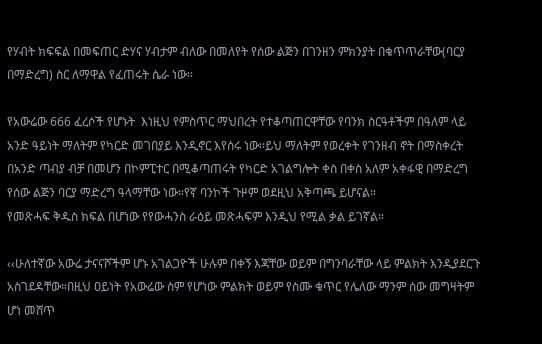የሃብት ክፍፍል በመፍጠር ድሃና ሃብታም ብለው በመለየት የሰው ልጅን በገንዘን ምክንያት በቁጥጥራቸው(ባርያ በማድረግ) ስር ለማዋል የፈጠሩት ሴራ ነው።

የአውሬው 666 ፈረሶች የሆኑት  እነዚህ የምስጥር ማህበረት የተቆጣጠርዋቸው የባንክ ስርዓቶችም በዓለም ላይ አንድ ዓይነት ማለትም የካርድ መገበያይ እንዲኖር እየሰሩ ነው።ይህ ማለትም የወረቀት የገንዘብ ኖት በማስቀረት በአንድ ጣብያ ብቻ በመሆን በኮምፒተር በሚቆጣጠሩት የካርድ አገልግሎት ቀስ በቀስ አለም አቀፋዊ በማድረግ የሰው ልጅን ባርያ ማድረግ ዓላማቸው ነው።የኛ ባንኮች ጉዞም ወደዚህ አቅጣጫ ይሆናል።
የመጽሓፍ ቅዱስ ክፍል በሆነው የየውሓንስ ራዕይ መጽሓፍም እንዲህ የሚል ቃል ይገኛል።

‹‹ሁለተኛው አውሬ ታናናሾችም ሆኑ አገልጋዮች ሁሉም በቀኝ እጃቸው ወይም በግንባራቸው ላይ ምልክት እንዲያደርጉ አስገደዳቸው።በዚህ ዐይነት የአውሬው ስም የሆነው ምልክት ወይም የስሙ ቁጥር የሌለው ማንም ሰው መግዛትም ሆነ መሸጥ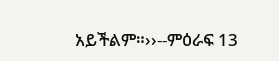አይችልም።››--ምዕራፍ 13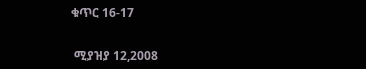ቁጥር 16-17


 ሚያዝያ 12,2008